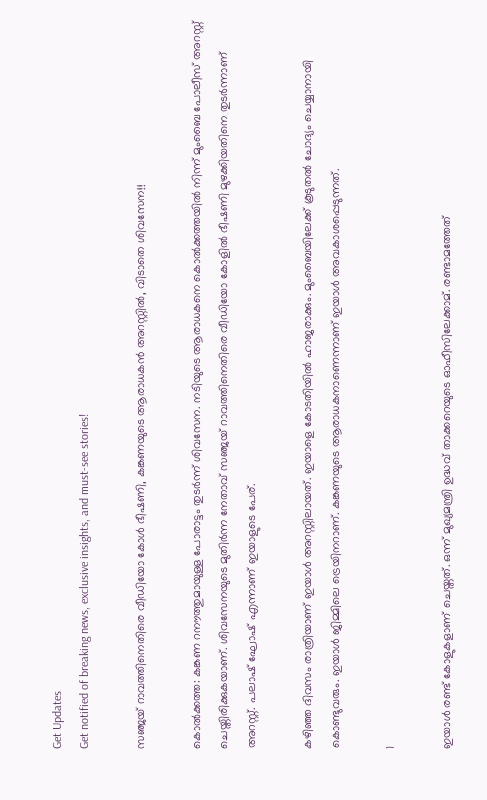Get Updates
Get notified of breaking news, exclusive insights, and must-see stories!

സഞ്ജയ് റാവത്തിനെതിരെ വീഡിയോ കോള്‍ ഭീഷണി, കങ്കണയുടെ ആരാധകന്‍ അറസ്റ്റില്‍, വിടാതെ ശിവസേന!!

കൊല്‍ക്കത്ത: കങ്കണ റനൗത്തുമായുള്ള പോരാട്ടം തുടര്‍ന്ന് ശിവസേന. നടിയുടെ ആരാധകനെ കൊല്‍ക്കത്തയില്‍ നിന്ന് മുംബൈ പോലീസ് അറസ്റ്റ് ചെയ്തിരിക്കുകയാണ്. ശിവസേനയുടെ മുതിര്‍ന്ന നേതാവ് സഞ്ജയ് റാവത്തിനെതിരെ വീഡിയോ കോളില്‍ ഭീഷണി മുഴക്കിയതിനെ തുടര്‍ന്നാണ് അറസ്റ്റ്. പലാഷ് ഘോഷ് എന്നാണ് ഇയാളുടെ പേര്.

കഴിഞ്ഞ ദിവസം രാത്രിയാണ് ഇയാള്‍ അറസ്റ്റിലായത്. ഇയാളെ കോടതിയില്‍ ഹാജരാക്കും. മുംബൈയിലേക്ക് കൂടുതല്‍ ചോദ്യം ചെയ്യാനായി കൊണ്ടുവരും. ഇയാള്‍ ജിമ്മിലെ ട്രെയിനറാണ്. കങ്കണയുടെ ആരാധകനാണെന്നാണ് ഇയാള്‍ അവകാശപ്പെടുന്നത്.

1

ഇയാള്‍ രണ്ട് കോളുകളാണ് ചെയ്തത്. ഒന്ന് മുഖ്യമന്ത്രി ഉദ്ധവ് താക്കറെയുടെ ഓഫീസിലേക്കാമ്. രണ്ടാമത്തേത്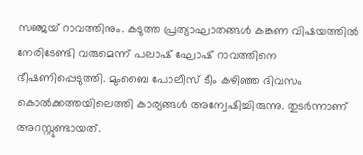സഞ്ജയ് റാവത്തിനും. കടുത്ത പ്രത്യാഘാതങ്ങള്‍ കങ്കണ വിഷയത്തില്‍ നേരിടേണ്ടി വരുമെന്ന് പലാഷ് ഘോഷ് റാവത്തിനെ ഭീഷണിപ്പെടുത്തി. മുംബൈ പോലീസ് ടീം കഴിഞ്ഞ ദിവസം കൊല്‍ക്കത്തയിലെത്തി കാര്യങ്ങള്‍ അന്വേഷിച്ചിരുന്നു. തുടര്‍ന്നാണ് അറസ്റ്റുണ്ടായത്.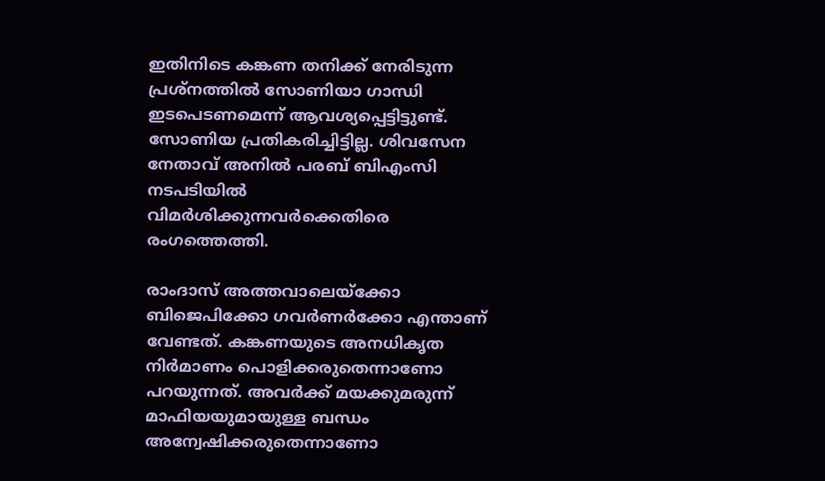ഇതിനിടെ കങ്കണ തനിക്ക് നേരിടുന്ന പ്രശ്‌നത്തില്‍ സോണിയാ ഗാന്ധി ഇടപെടണമെന്ന് ആവശ്യപ്പെട്ടിട്ടുണ്ട്. സോണിയ പ്രതികരിച്ചിട്ടില്ല. ശിവസേന നേതാവ് അനില്‍ പരബ് ബിഎംസി നടപടിയില്‍ വിമര്‍ശിക്കുന്നവര്‍ക്കെതിരെ രംഗത്തെത്തി.

രാംദാസ് അത്തവാലെയ്‌ക്കോ ബിജെപിക്കോ ഗവര്‍ണര്‍ക്കോ എന്താണ് വേണ്ടത്. കങ്കണയുടെ അനധികൃത നിര്‍മാണം പൊളിക്കരുതെന്നാണോ പറയുന്നത്. അവര്‍ക്ക് മയക്കുമരുന്ന് മാഫിയയുമായുള്ള ബന്ധം അന്വേഷിക്കരുതെന്നാണോ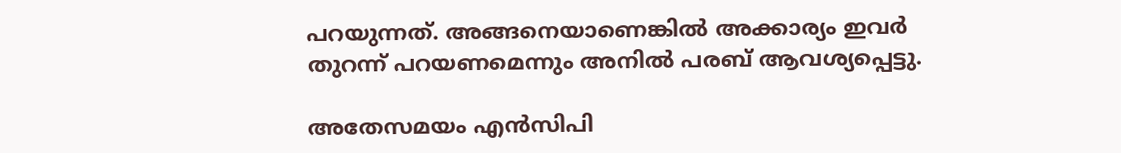പറയുന്നത്. അങ്ങനെയാണെങ്കില്‍ അക്കാര്യം ഇവര്‍ തുറന്ന് പറയണമെന്നും അനില്‍ പരബ് ആവശ്യപ്പെട്ടു.

അതേസമയം എന്‍സിപി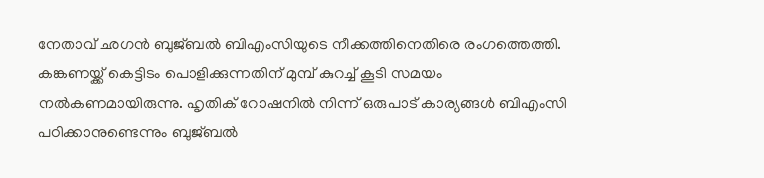നേതാവ് ഛഗന്‍ ബുജ്ബല്‍ ബിഎംസിയുടെ നീക്കത്തിനെതിരെ രംഗത്തെത്തി. കങ്കണയ്ക്ക് കെട്ടിടം പൊളിക്കുന്നതിന് മുമ്പ് കുറച്ച് കൂടി സമയം നല്‍കണമായിരുന്നു. ഹൃതിക് റോഷനില്‍ നിന്ന് ഒരുപാട് കാര്യങ്ങള്‍ ബിഎംസി പഠിക്കാനുണ്ടെന്നും ബുജ്ബല്‍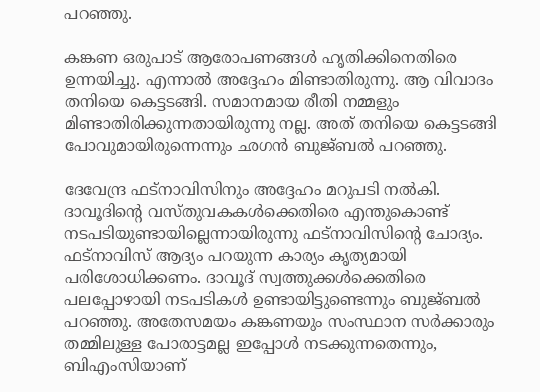പറഞ്ഞു.

കങ്കണ ഒരുപാട് ആരോപണങ്ങള്‍ ഹൃതിക്കിനെതിരെ ഉന്നയിച്ചു. എന്നാല്‍ അദ്ദേഹം മിണ്ടാതിരുന്നു. ആ വിവാദം തനിയെ കെട്ടടങ്ങി. സമാനമായ രീതി നമ്മളും മിണ്ടാതിരിക്കുന്നതായിരുന്നു നല്ല. അത് തനിയെ കെട്ടടങ്ങി പോവുമായിരുന്നെന്നും ഛഗന്‍ ബുജ്ബല്‍ പറഞ്ഞു.

ദേവേന്ദ്ര ഫട്‌നാവിസിനും അദ്ദേഹം മറുപടി നല്‍കി. ദാവൂദിന്റെ വസ്തുവകകള്‍ക്കെതിരെ എന്തുകൊണ്ട് നടപടിയുണ്ടായില്ലെന്നായിരുന്നു ഫട്‌നാവിസിന്റെ ചോദ്യം. ഫട്‌നാവിസ് ആദ്യം പറയുന്ന കാര്യം കൃത്യമായി പരിശോധിക്കണം. ദാവൂദ് സ്വത്തുക്കള്‍ക്കെതിരെ പലപ്പോഴായി നടപടികള്‍ ഉണ്ടായിട്ടുണ്ടെന്നും ബുജ്ബല്‍ പറഞ്ഞു. അതേസമയം കങ്കണയും സംസ്ഥാന സര്‍ക്കാരും തമ്മിലുള്ള പോരാട്ടമല്ല ഇപ്പോള്‍ നടക്കുന്നതെന്നും, ബിഎംസിയാണ്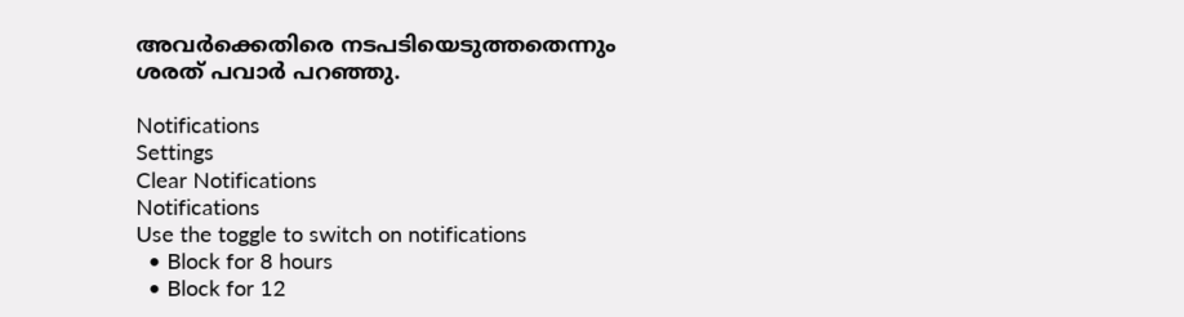അവര്‍ക്കെതിരെ നടപടിയെടുത്തതെന്നും ശരത് പവാര്‍ പറഞ്ഞു.

Notifications
Settings
Clear Notifications
Notifications
Use the toggle to switch on notifications
  • Block for 8 hours
  • Block for 12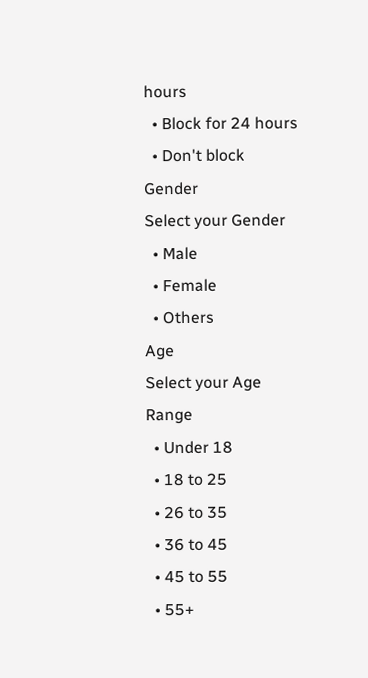hours
  • Block for 24 hours
  • Don't block
Gender
Select your Gender
  • Male
  • Female
  • Others
Age
Select your Age Range
  • Under 18
  • 18 to 25
  • 26 to 35
  • 36 to 45
  • 45 to 55
  • 55+